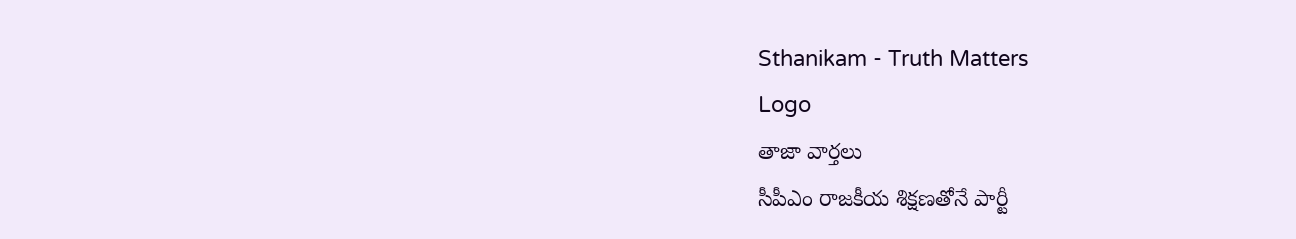Sthanikam - Truth Matters
Logo
తాజా వార్తలు
సీపీఎం రాజకీయ శిక్షణతోనే పార్టీ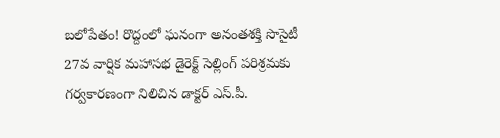బలోపేతం! రొద్దంలో ఘనంగా అనంతశక్తి సొసైటీ 27వ వార్షిక మహాసభ డైరెక్ట్ సెల్లింగ్ పరిశ్రమకు గర్వకారణంగా నిలిచిన డాక్టర్ ఎస్.పీ.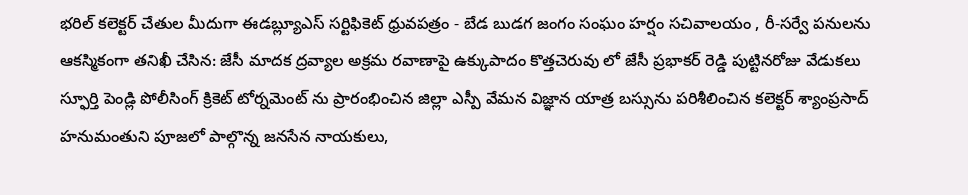భరిల్ కలెక్టర్ చేతుల మీదుగా ఈడబ్ల్యూఎస్ సర్టిఫికెట్ ధ్రువపత్రం - బేడ బుడగ జంగం సంఘం హర్షం సచివాలయం , రీ-సర్వే పనులను ఆకస్మికంగా తనిఖీ చేసిన: జేసీ మాదక ద్రవ్యాల అక్రమ రవాణాపై ఉక్కుపాదం కొత్తచెరువు లో జేసీ ప్రభాకర్ రెడ్డి పుట్టినరోజు వేడుకలు స్ఫూర్తి పెండ్లి పోలీసింగ్ క్రికెట్ టోర్నమెంట్ ను ప్రారంభించిన జిల్లా ఎస్పీ వేమన విజ్ఞాన యాత్ర బస్సును పరిశీలించిన కలెక్టర్ శ్యాంప్రసాద్ హనుమంతుని పూజలో పాల్గొన్న జనసేన నాయకులు,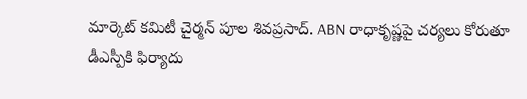మార్కెట్ కమిటీ చైర్మన్ పూల శివప్రసాద్. ABN రాధాకృష్ణపై చర్యలు కోరుతూ డీఎస్పీకి ఫిర్యాదు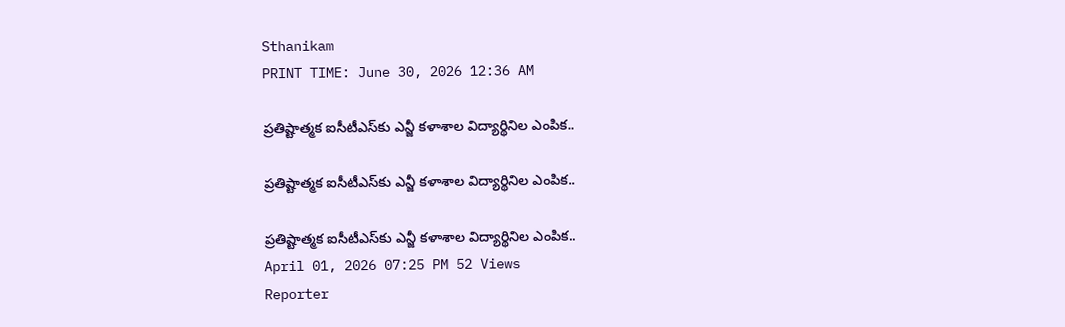Sthanikam
PRINT TIME: June 30, 2026 12:36 AM

ప్రతిష్టాత్మక ఐసీటీఎస్‌కు ఎన్జీ కళాశాల విద్యార్థినిల ఎంపిక..

ప్రతిష్టాత్మక ఐసీటీఎస్‌కు ఎన్జీ కళాశాల విద్యార్థినిల ఎంపిక..

ప్రతిష్టాత్మక ఐసీటీఎస్‌కు ఎన్జీ కళాశాల విద్యార్థినిల ఎంపిక..
April 01, 2026 07:25 PM 52 Views
Reporter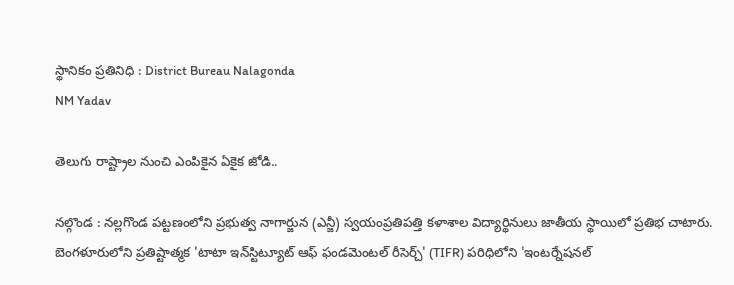స్థానికం ప్రతినిధి : District Bureau Nalagonda
NM Yadav

తెలుగు రాష్ట్రాల నుంచి ఎంపికైన ఏకైక జోడి..

నల్గొండ : నల్లగొండ పట్టణంలోని ప్రభుత్వ నాగార్జున (ఎన్జీ) స్వయంప్రతిపత్తి కళాశాల విద్యార్థినులు జాతీయ స్థాయిలో ప్రతిభ చాటారు. బెంగళూరులోని ప్రతిష్టాత్మక 'టాటా ఇన్‌స్టిట్యూట్ ఆఫ్ ఫండమెంటల్ రీసెర్చ్' (TIFR) పరిధిలోని 'ఇంటర్నేషనల్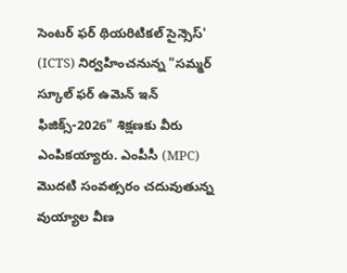సెంటర్ ఫర్ థియరిటికల్ సైన్సెస్' (ICTS) నిర్వహించనున్న "సమ్మర్ స్కూల్ ఫర్ ఉమెన్ ఇన్ ఫిజిక్స్-2026" శిక్షణకు వీరు ఎంపికయ్యారు. ఎంపీసీ (MPC) మొదటి సంవత్సరం చదువుతున్న వుయ్యాల వీణ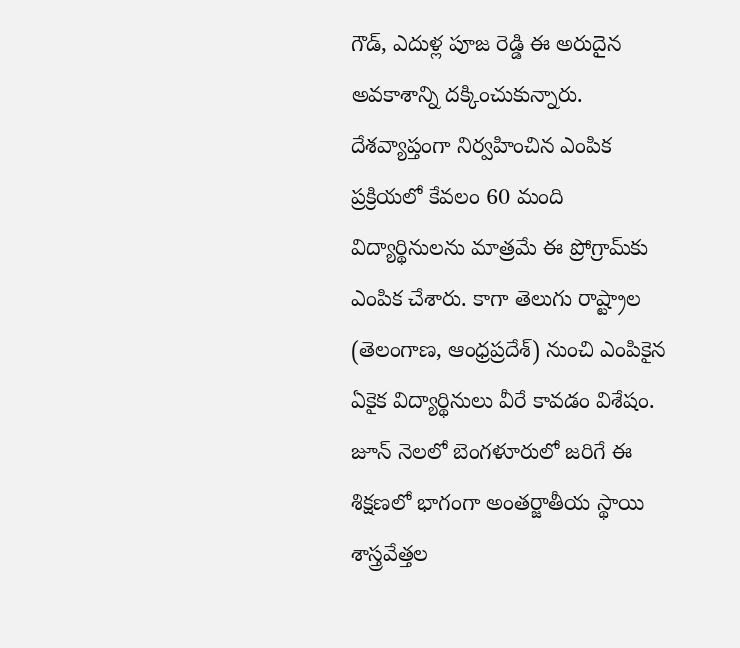గౌడ్, ఎదుళ్ల పూజ రెడ్డి ఈ అరుదైన అవకాశాన్ని దక్కించుకున్నారు. దేశవ్యాప్తంగా నిర్వహించిన ఎంపిక ప్రక్రియలో కేవలం 60 మంది విద్యార్థినులను మాత్రమే ఈ ప్రోగ్రామ్‌కు ఎంపిక చేశారు. కాగా తెలుగు రాష్ట్రాల (తెలంగాణ, ఆంధ్రప్రదేశ్) నుంచి ఎంపికైన ఏకైక విద్యార్థినులు వీరే కావడం విశేషం. జూన్ నెలలో బెంగళూరులో జరిగే ఈ శిక్షణలో భాగంగా అంతర్జాతీయ స్థాయి శాస్త్రవేత్తల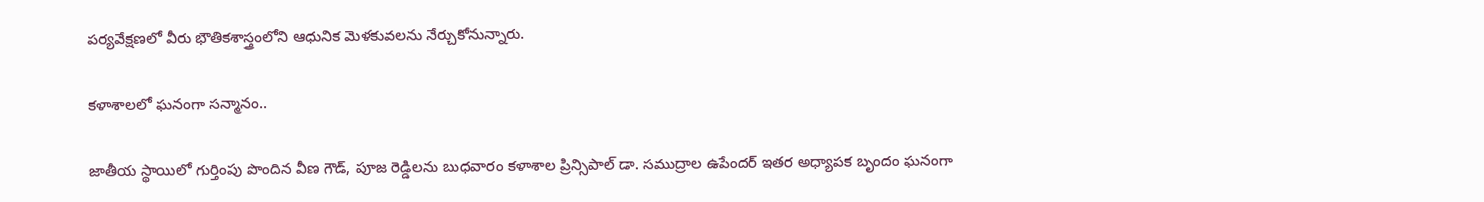పర్యవేక్షణలో వీరు భౌతికశాస్త్రంలోని ఆధునిక మెళకువలను నేర్చుకోనున్నారు.

కళాశాలలో ఘనంగా సన్మానం..

జాతీయ స్థాయిలో గుర్తింపు పొందిన వీణ గౌడ్, పూజ రెడ్డిలను బుధవారం కళాశాల ప్రిన్సిపాల్ డా. సముద్రాల ఉపేందర్ ఇతర అధ్యాపక బృందం ఘనంగా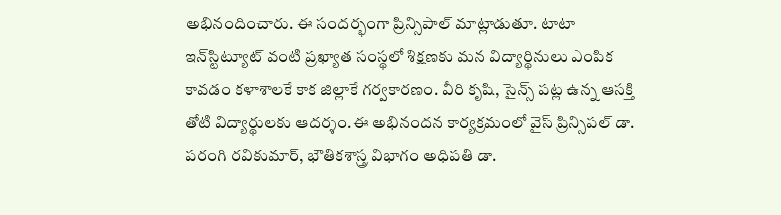అభినందించారు. ఈ సందర్భంగా ప్రిన్సిపాల్ మాట్లాడుతూ. టాటా ఇన్‌స్టిట్యూట్ వంటి ప్రఖ్యాత సంస్థలో శిక్షణకు మన విద్యార్థినులు ఎంపిక కావడం కళాశాలకే కాక జిల్లాకే గర్వకారణం. వీరి కృషి, సైన్స్ పట్ల ఉన్న ఆసక్తి తోటి విద్యార్థులకు ఆదర్శం.ఈ అభినందన కార్యక్రమంలో వైస్ ప్రిన్సిపల్ డా. పరంగి రవికుమార్, భౌతికశాస్త్ర విభాగం అధిపతి డా.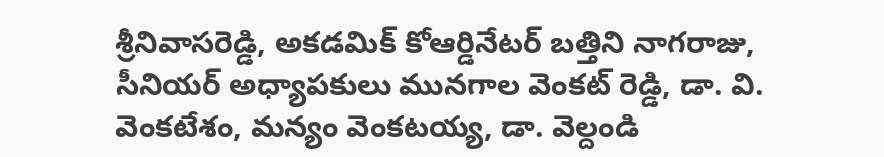శ్రీనివాసరెడ్డి, అకడమిక్ కోఆర్డినేటర్ బత్తిని నాగరాజు, సీనియర్ అధ్యాపకులు మునగాల వెంకట్ రెడ్డి, డా. వి. వెంకటేశం, మన్యం వెంకటయ్య, డా. వెల్దండి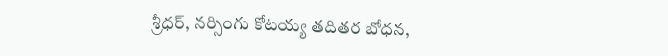శ్రీధర్, నర్సింగు కోటయ్య తదితర బోధన,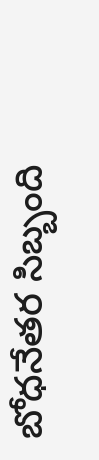బోధనేతర సిబ్బంది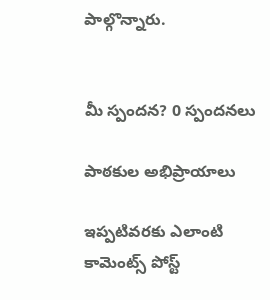పాల్గొన్నారు.


మీ స్పందన? 0 స్పందనలు

పాఠకుల అభిప్రాయాలు

ఇప్పటివరకు ఎలాంటి కామెంట్స్ పోస్ట్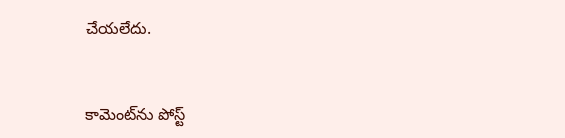చేయలేదు.


కామెంట్‌ను పోస్ట్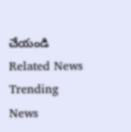చేయండి
Related News
Trending News